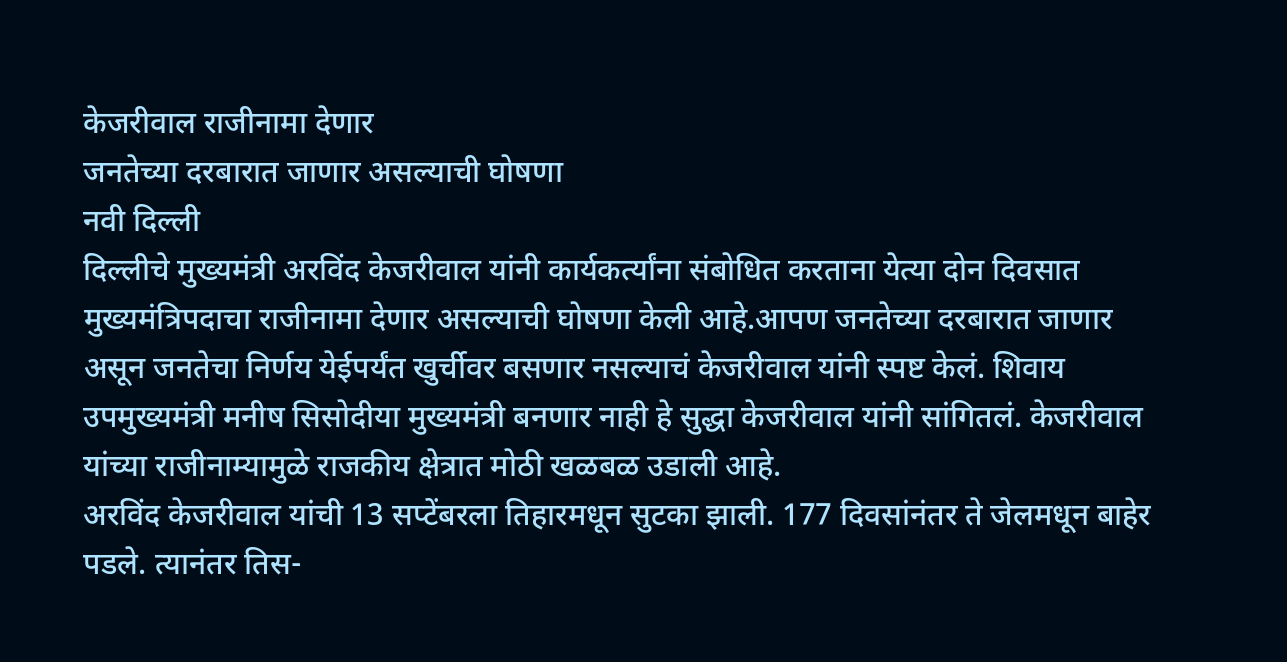केजरीवाल राजीनामा देणार
जनतेच्या दरबारात जाणार असल्याची घोषणा
नवी दिल्ली
दिल्लीचे मुख्यमंत्री अरविंद केजरीवाल यांनी कार्यकर्त्यांना संबोधित करताना येत्या दोन दिवसात मुख्यमंत्रिपदाचा राजीनामा देणार असल्याची घोषणा केली आहे.आपण जनतेच्या दरबारात जाणार असून जनतेचा निर्णय येईपर्यंत खुर्चीवर बसणार नसल्याचं केजरीवाल यांनी स्पष्ट केलं. शिवाय उपमुख्यमंत्री मनीष सिसोदीया मुख्यमंत्री बनणार नाही हे सुद्धा केजरीवाल यांनी सांगितलं. केजरीवाल यांच्या राजीनाम्यामुळे राजकीय क्षेत्रात मोठी खळबळ उडाली आहे.
अरविंद केजरीवाल यांची 13 सप्टेंबरला तिहारमधून सुटका झाली. 177 दिवसांनंतर ते जेलमधून बाहेर पडले. त्यानंतर तिस-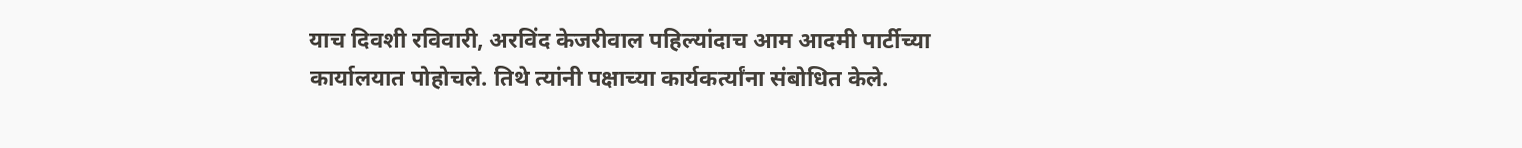याच दिवशी रविवारी, अरविंद केजरीवाल पहिल्यांदाच आम आदमी पार्टीच्या कार्यालयात पोहोचले. तिथे त्यांनी पक्षाच्या कार्यकर्त्यांना संबोधित केले.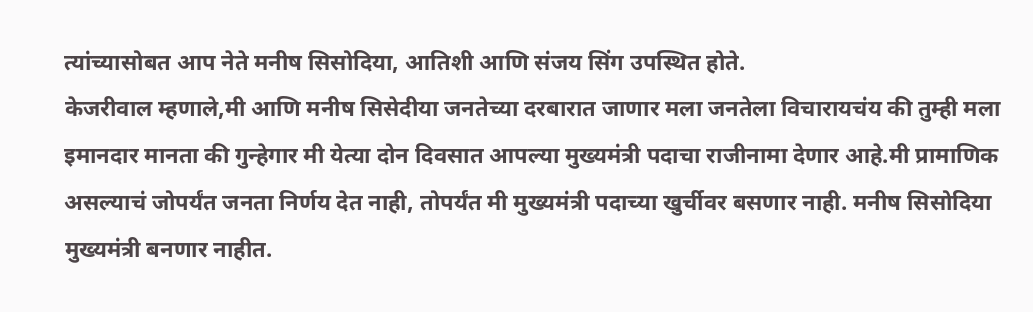त्यांच्यासोबत आप नेते मनीष सिसोदिया, आतिशी आणि संजय सिंग उपस्थित होते.
केजरीवाल म्हणाले,मी आणि मनीष सिसेदीया जनतेच्या दरबारात जाणार मला जनतेला विचारायचंय की तुम्ही मला इमानदार मानता की गुन्हेगार मी येत्या दोन दिवसात आपल्या मुख्यमंत्री पदाचा राजीनामा देणार आहे.मी प्रामाणिक असल्याचं जोपर्यंत जनता निर्णय देत नाही, तोपर्यंत मी मुख्यमंत्री पदाच्या खुर्चीवर बसणार नाही. मनीष सिसोदिया मुख्यमंत्री बनणार नाहीत.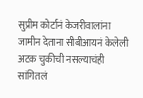सुप्रीम कोर्टानं केजरीवालांना जामीन देताना सीबीआयनं केलेली अटक चुकीची नसल्याचंही सांगितलं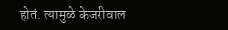होतं. त्यामुळे केजरीवाल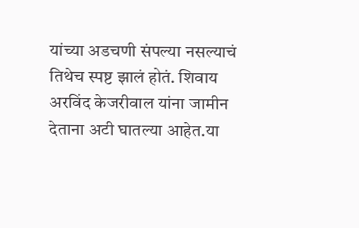यांच्या अडचणी संपल्या नसल्याचं तिथेच स्पष्ट झालं होतं. शिवाय अरविंद केजरीवाल यांना जामीन देताना अटी घातल्या आहेत.या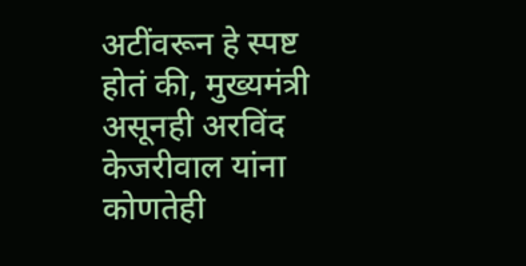अटींवरून हे स्पष्ट होतं की, मुख्यमंत्री असूनही अरविंद केजरीवाल यांना कोणतेही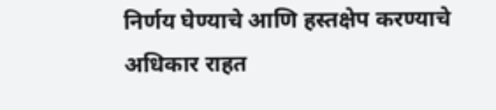निर्णय घेण्याचे आणि हस्तक्षेप करण्याचे अधिकार राहत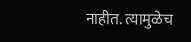नाहीत. त्यामुळेच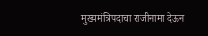मुख्यमंत्रिपदाचा राजीनामा देऊन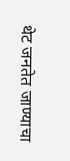थेट जनतेत जाण्याचा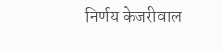निर्णय केजरीवाल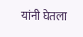यांनी घेतला